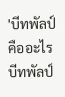'บีทพัลป์คืออะไร
บีทพัลป์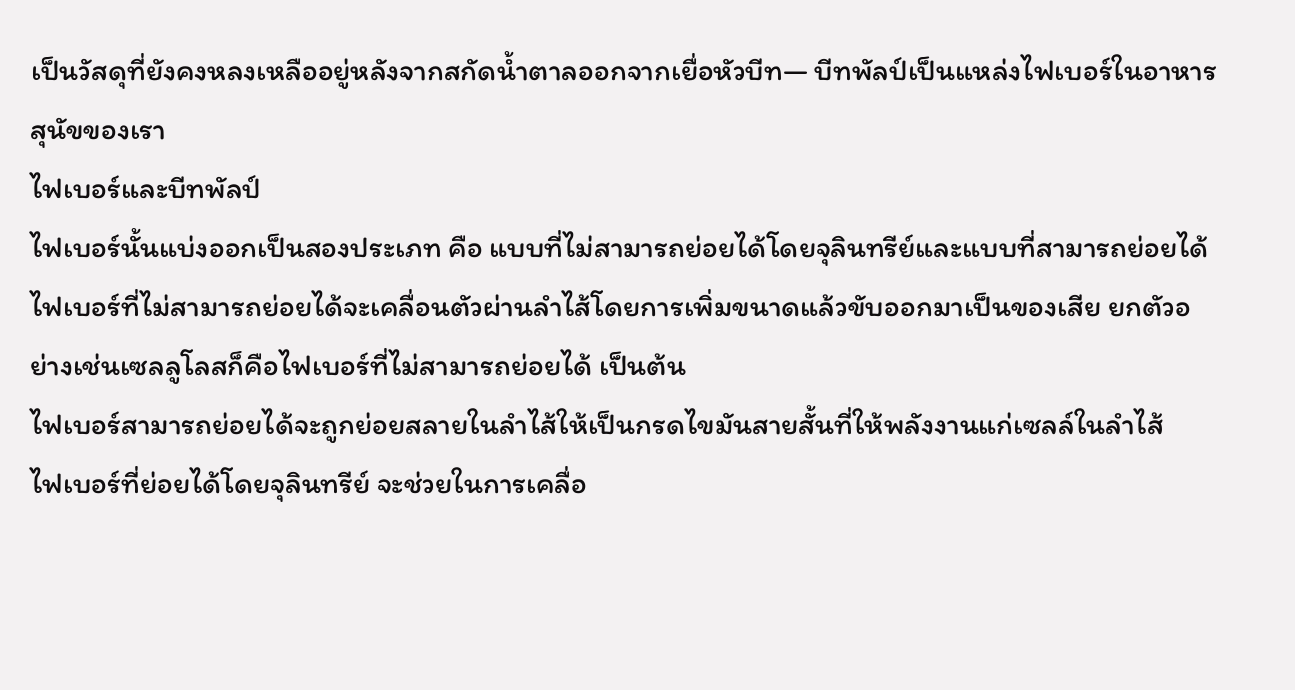เป็นวัสดุที่ยังคงหลงเหลืออยู่หลังจากสกัดน้ำตาลออกจากเยื่อหัวบีท— บีทพัลป์เป็นแหล่งไฟเบอร์ในอาหารสุนัขของเรา
ไฟเบอร์และบีทพัลป์
ไฟเบอร์นั้นแบ่งออกเป็นสองประเภท คือ แบบที่ไม่สามารถย่อยได้โดยจุลินทรีย์และแบบที่สามารถย่อยได้
ไฟเบอร์ที่ไม่สามารถย่อยได้จะเคลื่อนตัวผ่านลำไส้โดยการเพิ่มขนาดแล้วขับออกมาเป็นของเสีย ยกตัวอย่างเช่นเซลลูโลสก็คือไฟเบอร์ที่ไม่สามารถย่อยได้ เป็นต้น
ไฟเบอร์สามารถย่อยได้จะถูกย่อยสลายในลำไส้ให้เป็นกรดไขมันสายสั้นที่ให้พลังงานแก่เซลล์ในลำไส้
ไฟเบอร์ที่ย่อยได้โดยจุลินทรีย์ จะช่วยในการเคลื่อ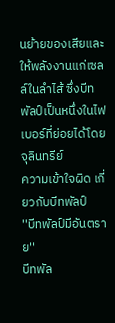นย้ายของเสียและให้พลังงานแก่เซลล์ในลำไส้ ซึ่งบีทพัลป์เป็นหนึ่งในไฟเบอร์ที่ย่อยได้โดยจุลินทรีย์
ความเข้าใจผิด เกี่ยวกับบีทพัลป์
''บีทพัลป์มีอันตราย''
บีทพัล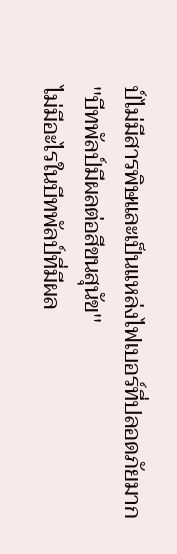ป์ไม่มีสารพิษและเป็นแหล่งไฟเบอร์ที่ปลอดภัยมาก
''บีทพัลป์มีผลต่อสีขนสุนัข''
ไม่มีอะไรในบีทพัลป์ที่มีผล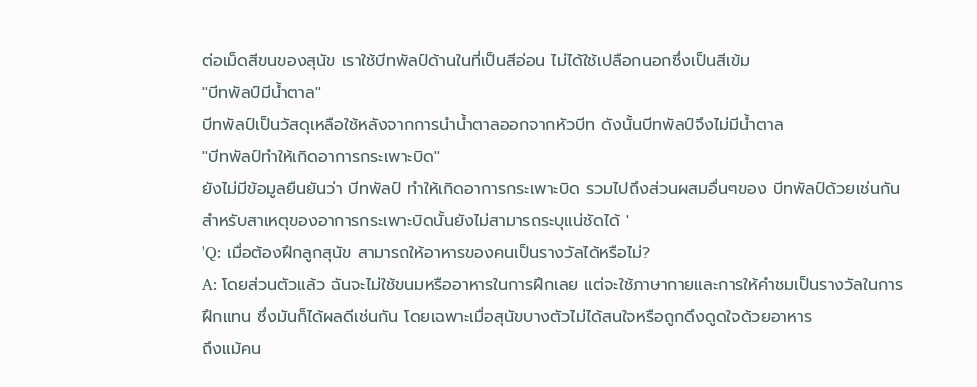ต่อเม็ดสีขนของสุนัข เราใช้บีทพัลป์ด้านในที่เป็นสีอ่อน ไม่ได้ใช้เปลือกนอกซึ่งเป็นสีเข้ม
''บีทพัลป์มีน้ำตาล''
บีทพัลป์เป็นวัสดุเหลือใช้หลังจากการนำน้ำตาลออกจากหัวบีท ดังนั้นบีทพัลป์จึงไม่มีน้ำตาล
''บีทพัลป์ทำให้เกิดอาการกระเพาะบิด''
ยังไม่มีข้อมูลยืนยันว่า บีทพัลป์ ทำให้เกิดอาการกระเพาะบิด รวมไปถึงส่วนผสมอื่นๆของ บีทพัลป์ด้วยเช่นกัน
สำหรับสาเหตุของอาการกระเพาะบิดนั้นยังไม่สามารถระบุแน่ชัดได้ '
'Q: เมื่อต้องฝึกลูกสุนัข สามารถให้อาหารของคนเป็นรางวัลได้หรือไม่?
A: โดยส่วนตัวแล้ว ฉันจะไม่ใช้ขนมหรืออาหารในการฝึกเลย แต่จะใช้ภาษากายและการให้คำชมเป็นรางวัลในการฝึกแทน ซึ่งมันก็ได้ผลดีเช่นกัน โดยเฉพาะเมื่อสุนัขบางตัวไม่ได้สนใจหรือถูกดึงดูดใจด้วยอาหาร
ถึงแม้คน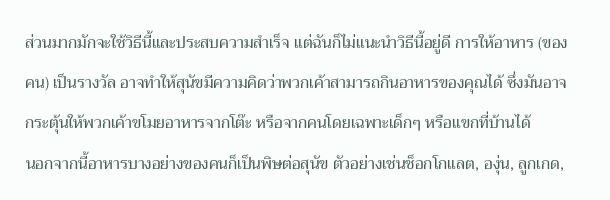ส่วนมากมักจะใช้วิธีนี้และประสบความสำเร็จ แต่ฉันก็ไม่แนะนำวิธีนี้อยู่ดี การให้อาหาร (ของคน) เป็นรางวัล อาจทำให้สุนัขมีความคิดว่าพวกเค้าสามารถกินอาหารของคุณได้ ซึ่งมันอาจกระตุ้นให้พวกเค้าขโมยอาหารจากโต๊ะ หรือจากคนโดยเฉพาะเด็กๆ หรือแขกที่บ้านได้
นอกจากนี้อาหารบางอย่างของคนก็เป็นพิษต่อสุนัข ตัวอย่างเช่นช็อกโกแลต, องุ่น, ลูกเกด,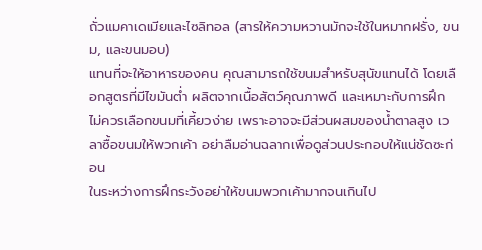ถั่วแมคาเดเมียและไซลิทอล (สารให้ความหวานมักจะใช้ในหมากฝรั่ง, ขนม, และขนมอบ)
แทนที่จะให้อาหารของคน คุณสามารถใช้ขนมสำหรับสุนัขแทนได้ โดยเลือกสูตรที่มีไขมันต่ำ ผลิตจากเนื้อสัตว์คุณภาพดี และเหมาะกับการฝึก ไม่ควรเลือกขนมที่เคี้ยวง่าย เพราะอาจจะมีส่วนผสมของน้ำตาลสูง เวลาซื้อขนมให้พวกเค้า อย่าลืมอ่านฉลากเพื่อดูส่วนประกอบให้แน่ชัดซะก่อน
ในระหว่างการฝึกระวังอย่าให้ขนมพวกเค้ามากจนเกินไป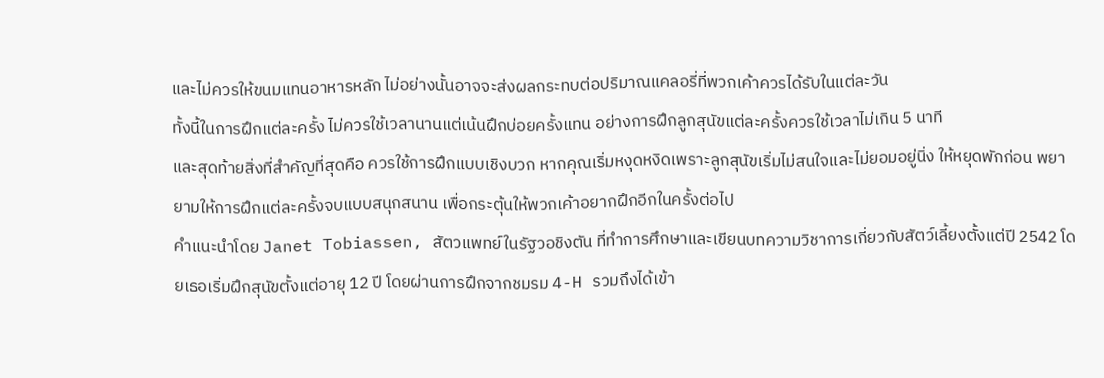และไม่ควรให้ขนมแทนอาหารหลัก ไม่อย่างนั้นอาจจะส่งผลกระทบต่อปริมาณแคลอรี่ที่พวกเค้าควรได้รับในแต่ละวัน
ทั้งนี้ในการฝึกแต่ละครั้ง ไม่ควรใช้เวลานานแต่เน้นฝึกบ่อยครั้งแทน อย่างการฝึกลูกสุนัขแต่ละครั้งควรใช้เวลาไม่เกิน 5 นาที
และสุดท้ายสิ่งที่สำคัญที่สุดคือ ควรใช้การฝึกแบบเชิงบวก หากคุณเริ่มหงุดหงิดเพราะลูกสุนัขเริ่มไม่สนใจและไม่ยอมอยู่นิ่ง ให้หยุดพักก่อน พยายามให้การฝึกแต่ละครั้งจบแบบสนุกสนาน เพื่อกระตุ้นให้พวกเค้าอยากฝึกอีกในครั้งต่อไป
คำแนะนำโดย Janet Tobiassen, สัตวแพทย์ในรัฐวอชิงตัน ที่ทำการศึกษาและเขียนบทความวิชาการเกี่ยวกับสัตว์เลี้ยงตั้งแต่ปี 2542 โดยเธอเริ่มฝึกสุนัขตั้งแต่อายุ 12 ปี โดยผ่านการฝึกจากชมรม 4-H รวมถึงได้เข้า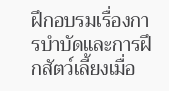ฝึกอบรมเรื่องการบำบัดและการฝึกสัตว์เลี้ยงเมื่อ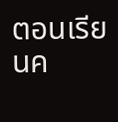ตอนเรียนค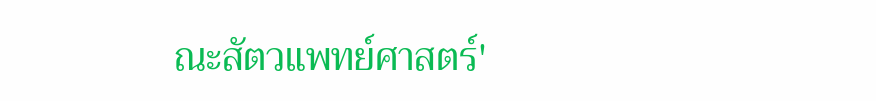ณะสัตวแพทย์ศาสตร์'